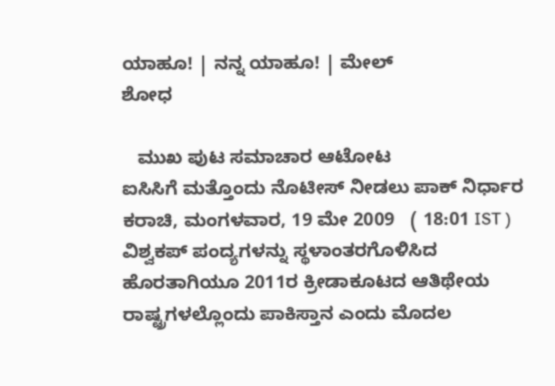ಯಾಹೂ! | ನನ್ನ ಯಾಹೂ! | ಮೇಲ್
ಶೋಧ

   ಮುಖ ಪುಟ ಸಮಾಚಾರ ಆಟೋಟ
ಐಸಿಸಿಗೆ ಮತ್ತೊಂದು ನೊಟೀಸ್ ನೀಡಲು ಪಾಕ್ ನಿರ್ಧಾರ
ಕರಾಚಿ, ಮಂಗಳವಾರ, 19 ಮೇ 2009   ( 18:01 IST )
ವಿಶ್ವಕಪ್ ಪಂದ್ಯಗಳನ್ನು ಸ್ಥಳಾಂತರಗೊಳಿಸಿದ ಹೊರತಾಗಿಯೂ 2011ರ ಕ್ರೀಡಾಕೂಟದ ಆತಿಥೇಯ ರಾಷ್ಟ್ರಗಳಲ್ಲೊಂದು ಪಾಕಿಸ್ತಾನ ಎಂದು ಮೊದಲ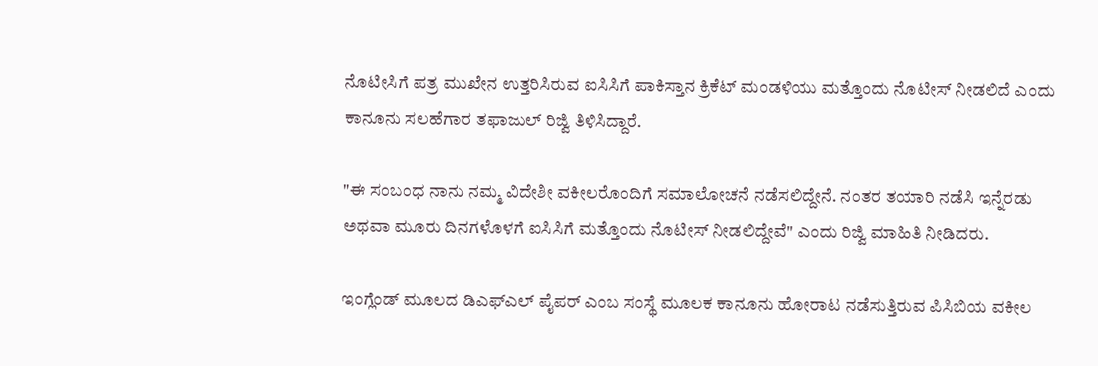ನೊಟೀಸಿಗೆ ಪತ್ರ ಮುಖೇನ ಉತ್ತರಿಸಿರುವ ಐಸಿಸಿಗೆ ಪಾಕಿಸ್ತಾನ ಕ್ರಿಕೆಟ್ ಮಂಡಳಿಯು ಮತ್ತೊಂದು ನೊಟೀಸ್ ನೀಡಲಿದೆ ಎಂದು ಕಾನೂನು ಸಲಹೆಗಾರ ತಫಾಜುಲ್ ರಿಜ್ವಿ ತಿಳಿಸಿದ್ದಾರೆ.

"ಈ ಸಂಬಂಧ ನಾನು ನಮ್ಮ ವಿದೇಶೀ ವಕೀಲರೊಂದಿಗೆ ಸಮಾಲೋಚನೆ ನಡೆಸಲಿದ್ದೇನೆ. ನಂತರ ತಯಾರಿ ನಡೆಸಿ ಇನ್ನೆರಡು ಅಥವಾ ಮೂರು ದಿನಗಳೊಳಗೆ ಐಸಿಸಿಗೆ ಮತ್ತೊಂದು ನೊಟೀಸ್ ನೀಡಲಿದ್ದೇವೆ" ಎಂದು ರಿಜ್ವಿ ಮಾಹಿತಿ ನೀಡಿದರು.

ಇಂಗ್ಲೆಂಡ್ ಮೂಲದ ಡಿಎಫ್‌ಎಲ್ ಪೈಪರ್ ಎಂಬ ಸಂಸ್ಥೆ ಮೂಲಕ ಕಾನೂನು ಹೋರಾಟ ನಡೆಸುತ್ತಿರುವ ಪಿಸಿಬಿಯ ವಕೀಲ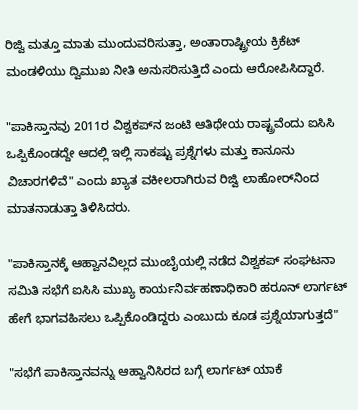ರಿಜ್ವಿ ಮತ್ತೂ ಮಾತು ಮುಂದುವರಿಸುತ್ತಾ, ಅಂತಾರಾಷ್ಟ್ರೀಯ ಕ್ರಿಕೆಟ್ ಮಂಡಳಿಯು ದ್ವಿಮುಖ ನೀತಿ ಅನುಸರಿಸುತ್ತಿದೆ ಎಂದು ಆರೋಪಿಸಿದ್ದಾರೆ.

"ಪಾಕಿಸ್ತಾನವು 2011ರ ವಿಶ್ವಕಪ್‌ನ ಜಂಟಿ ಆತಿಥೇಯ ರಾಷ್ಟ್ರವೆಂದು ಐಸಿಸಿ ಒಪ್ಪಿಕೊಂಡದ್ದೇ ಆದಲ್ಲಿ ಇಲ್ಲಿ ಸಾಕಷ್ಟು ಪ್ರಶ್ನೆಗಳು ಮತ್ತು ಕಾನೂನು ವಿಚಾರಗಳಿವೆ" ಎಂದು ಖ್ಯಾತ ವಕೀಲರಾಗಿರುವ ರಿಜ್ವಿ ಲಾಹೋರ್‌ನಿಂದ ಮಾತನಾಡುತ್ತಾ ತಿಳಿಸಿದರು.

"ಪಾಕಿಸ್ತಾನಕ್ಕೆ ಆಹ್ವಾನವಿಲ್ಲದ ಮುಂಬೈಯಲ್ಲಿ ನಡೆದ ವಿಶ್ವಕಪ್ ಸಂಘಟನಾ ಸಮಿತಿ ಸಭೆಗೆ ಐಸಿಸಿ ಮುಖ್ಯ ಕಾರ್ಯನಿರ್ವಹಣಾಧಿಕಾರಿ ಹರೂನ್ ಲಾರ್ಗಟ್ ಹೇಗೆ ಭಾಗವಹಿಸಲು ಒಪ್ಪಿಕೊಂಡಿದ್ದರು ಎಂಬುದು ಕೂಡ ಪ್ರಶ್ನೆಯಾಗುತ್ತದೆ"

"ಸಭೆಗೆ ಪಾಕಿಸ್ತಾನವನ್ನು ಆಹ್ವಾನಿಸಿರದ ಬಗ್ಗೆ ಲಾರ್ಗಟ್ ಯಾಕೆ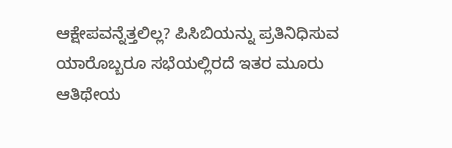ಆಕ್ಷೇಪವನ್ನೆತ್ತಲಿಲ್ಲ? ಪಿಸಿಬಿಯನ್ನು ಪ್ರತಿನಿಧಿಸುವ ಯಾರೊಬ್ಬರೂ ಸಭೆಯಲ್ಲಿರದೆ ಇತರ ಮೂರು ಆತಿಥೇಯ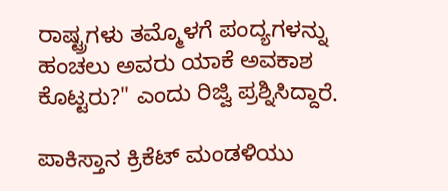ರಾಷ್ಟ್ರಗಳು ತಮ್ಮೊಳಗೆ ಪಂದ್ಯಗಳನ್ನು ಹಂಚಲು ಅವರು ಯಾಕೆ ಅವಕಾಶ ಕೊಟ್ಟರು?" ಎಂದು ರಿಜ್ವಿ ಪ್ರಶ್ನಿಸಿದ್ದಾರೆ.

ಪಾಕಿಸ್ತಾನ ಕ್ರಿಕೆಟ್ ಮಂಡಳಿಯು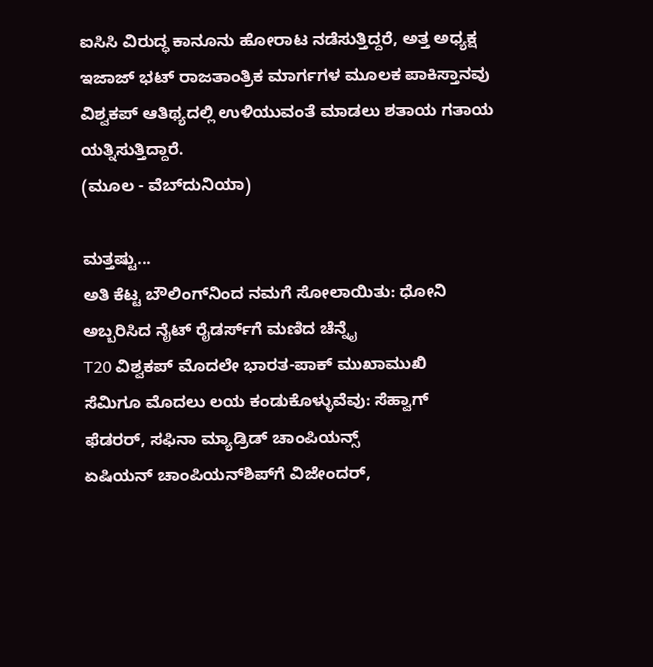ಐಸಿಸಿ ವಿರುದ್ಧ ಕಾನೂನು ಹೋರಾಟ ನಡೆಸುತ್ತಿದ್ದರೆ, ಅತ್ತ ಅಧ್ಯಕ್ಷ ಇಜಾಜ್ ಭಟ್ ರಾಜತಾಂತ್ರಿಕ ಮಾರ್ಗಗಳ ಮೂಲಕ ಪಾಕಿಸ್ತಾನವು ವಿಶ್ವಕಪ್‌ ಆತಿಥ್ಯದಲ್ಲಿ ಉಳಿಯುವಂತೆ ಮಾಡಲು ಶತಾಯ ಗತಾಯ ಯತ್ನಿಸುತ್ತಿದ್ದಾರೆ.
(ಮೂಲ - ವೆಬ್‌ದುನಿಯಾ)

ಮತ್ತಷ್ಟು...
ಅತಿ ಕೆಟ್ಟ ಬೌಲಿಂಗ್‌ನಿಂದ ನಮಗೆ ಸೋಲಾಯಿತು‌: ಧೋನಿ
ಅಬ್ಬರಿಸಿದ ನೈಟ್ ರೈಡರ್ಸ್‌ಗೆ ಮಣಿದ ಚೆನ್ನೈ
T20 ವಿಶ್ವಕಪ್‌ ಮೊದಲೇ ಭಾರತ-ಪಾಕ್ ಮುಖಾಮುಖಿ
ಸೆಮಿಗೂ ಮೊದಲು ಲಯ ಕಂಡುಕೊಳ್ಳುವೆವು: ಸೆಹ್ವಾಗ್
ಫೆಡರರ್, ಸಫಿನಾ ಮ್ಯಾಡ್ರಿಡ್ ಚಾಂಪಿಯನ್ಸ್
ಏಷಿಯನ್ ಚಾಂಪಿಯನ್‌ಶಿಪ್‌ಗೆ ವಿಜೇಂದರ್,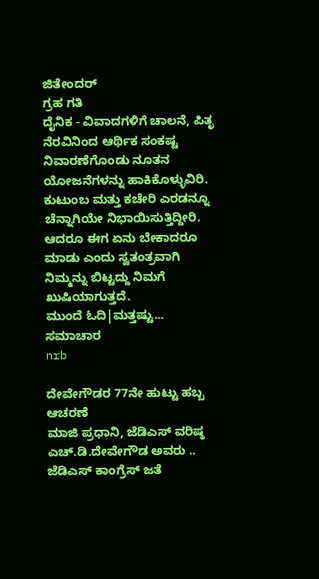ಜಿತೇಂದರ್
ಗ್ರಹ ಗತಿ
ದೈನಿಕ - ವಿವಾದಗಳಿಗೆ ಚಾಲನೆ, ಪಿತೃ ನೆರವಿನಿಂದ ಆರ್ಥಿಕ ಸಂಕಷ್ಟ ನಿವಾರಣೆಗೊಂಡು ನೂತನ ಯೋಜನೆಗಳನ್ನು ಹಾಕಿಕೊಳ್ಳುವಿರಿ. ಕುಟುಂಬ ಮತ್ತು ಕಚೇರಿ ಎರಡನ್ನೂ ಚೆನ್ನಾಗಿಯೇ ನಿಭಾಯಿಸುತ್ತಿದ್ದೀರಿ. ಆದರೂ ಈಗ ಏನು ಬೇಕಾದರೂ ಮಾಡು ಎಂದು ಸ್ವತಂತ್ರವಾಗಿ ನಿಮ್ಮನ್ನು ಬಿಟ್ಟದ್ದು ನಿಮಗೆ ಖುಷಿಯಾಗುತ್ತದೆ.
ಮುಂದೆ ಓದಿ|ಮತ್ತಷ್ಟು...
ಸಮಾಚಾರ
nrb

ದೇವೇಗೌಡರ 77ನೇ ಹುಟ್ಟು ಹಬ್ಬ ಆಚರಣೆ
ಮಾಜಿ ಪ್ರಧಾನಿ, ಜೆಡಿಎಸ್ ವರಿಷ್ಠ ಎಚ್.ಡಿ.ದೇವೇಗೌಡ ಅವರು ..
ಜೆಡಿಎಸ್ ಕಾಂಗ್ರೆಸ್ ಜತೆ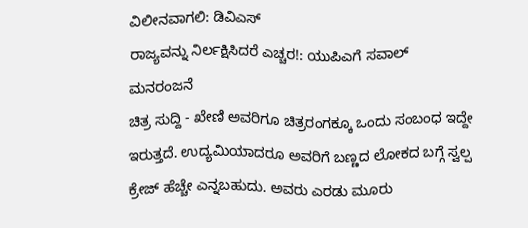ವಿಲೀನವಾಗಲಿ: ಡಿವಿಎಸ್
ರಾಜ್ಯವನ್ನು ನಿರ್ಲಕ್ಷಿಸಿದರೆ ಎಚ್ಚರ!: ಯುಪಿಎಗೆ ಸವಾಲ್
ಮನರಂಜನೆ
ಚಿತ್ರ ಸುದ್ದಿ - ಖೇಣಿ ಅವರಿಗೂ ಚಿತ್ರರಂಗಕ್ಕೂ ಒಂದು ಸಂಬಂಧ ಇದ್ದೇ ಇರುತ್ತದೆ. ಉದ್ಯಮಿಯಾದರೂ ಅವರಿಗೆ ಬಣ್ಣದ ಲೋಕದ ಬಗ್ಗೆ ಸ್ವಲ್ಪ ಕ್ರೇಜ್ ಹೆಚ್ಚೇ ಎನ್ನಬಹುದು. ಅವರು ಎರಡು ಮೂರು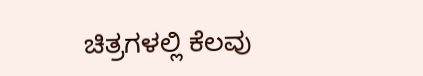ಚಿತ್ರಗಳಲ್ಲಿ ಕೆಲವು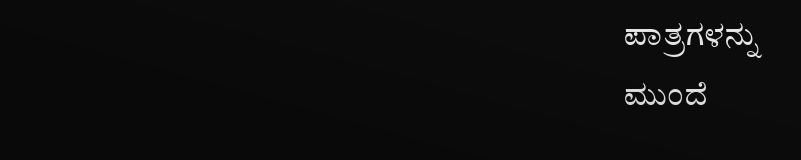ಪಾತ್ರಗಳನ್ನು
ಮುಂದೆ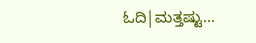ಓದಿ|ಮತ್ತಷ್ಟು...